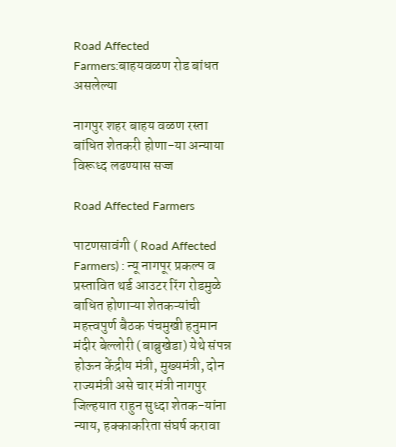Road Affected Farmers:बाहयवळण रोड बांधत असलेल्या

नागपुर शहर बाहय वळण रस्ता बांधित शेतकरी होणा-या अन्याया विरूध्द लढण्यास सज्ज

Road Affected Farmers

पाटणसावंगी ( Road Affected Farmers) : न्यू नागपूर प्रकल्प व प्रस्तावित थर्ड आउटर रिंग रोडमुळे बाधित होणाऱ्या शेतकऱ्यांची महत्त्वपुर्ण बैठक पंचमुखी हनुमान मंदीर बेल्लोरी (बाब्रुखेडा) येथे संपन्न होऊन केंद्रीय मंत्री, मुख्यमंत्री, दोन राज्यमंत्री असे चार मंत्री नागपुर जिल्हयात राहुन सुध्दा शेतक-यांना न्याय, हक्काकरिता संघर्ष करावा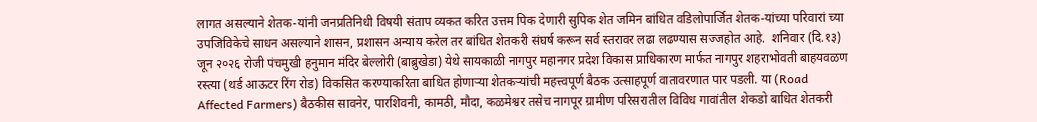लागत असल्याने शेतक-यांनी जनप्रतिनिधी विषयी संताप व्यकत करित उत्तम पिक देणारी सुपिक शेत जमिन बांधित वडिलोपार्जित शेतक-यांच्या परिवारां च्या उपजिविकेचे साधन असल्याने शासन, प्रशासन अन्याय करेल तर बांधित शेतकरी संघर्ष करून सर्व स्तरावर लढा लढण्यास सज्जहोत आहे.  शनिवार (दि.१३) जून २०२६ रोजी पंचमुखी हनुमान मंदिर बेल्लोरी (बाब्रुखेडा) येथे सायकाळी नागपुर महानगर प्रदेश विकास प्राधिकारण मार्फत नागपुर शहराभोवती बाहयवळण रस्त्या (थर्ड आऊटर रिंग रोड) विकसित करण्याकरिता बाधित होणाऱ्या शेतकऱ्यांची महत्त्वपूर्ण बैठक उत्साहपूर्ण वातावरणात पार पडली. या (Road Affected Farmers) बैठकीस सावनेर, पारशिवनी, कामठी, मौदा, कळमेश्वर तसेच नागपूर ग्रामीण परिसरातील विविध गावांतील शेकडो बाधित शेतकरी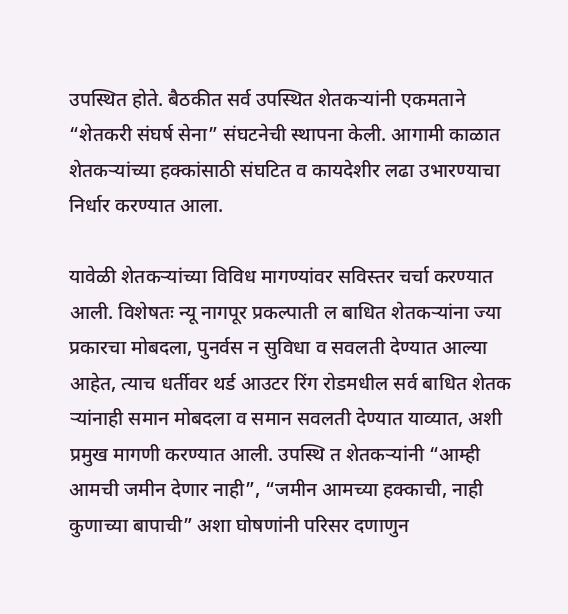उपस्थित होते. बैठकीत सर्व उपस्थित शेतकऱ्यांनी एकमताने “शेतकरी संघर्ष सेना” संघटनेची स्थापना केली. आगामी काळात शेतकऱ्यांच्या हक्कांसाठी संघटित व कायदेशीर लढा उभारण्याचा निर्धार करण्यात आला.

यावेळी शेतकऱ्यांच्या विविध मागण्यांवर सविस्तर चर्चा करण्यात आली. विशेषतः न्यू नागपूर प्रकल्पाती ल बाधित शेतकऱ्यांना ज्या प्रकारचा मोबदला, पुनर्वस न सुविधा व सवलती देण्यात आल्या आहेत, त्याच धर्तीवर थर्ड आउटर रिंग रोडमधील सर्व बाधित शेतक ऱ्यांनाही समान मोबदला व समान सवलती देण्यात याव्यात, अशी प्रमुख मागणी करण्यात आली. उपस्थि त शेतकऱ्यांनी “आम्ही आमची जमीन देणार नाही”, “जमीन आमच्या हक्काची, नाही कुणाच्या बापाची” अशा घोषणांनी परिसर दणाणुन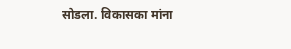सोडला. विकासका मांना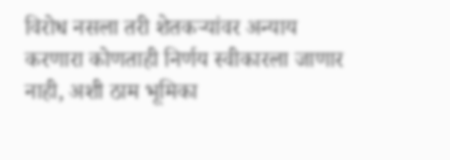विरोध नसला तरी शेतकऱ्यांवर अन्याय करणारा कोणताही निर्णय स्वीकारला जाणार नाही, अशी ठाम भूमिका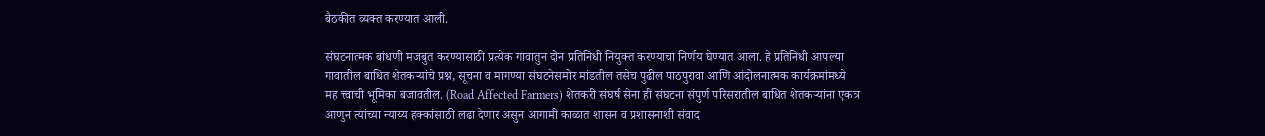बैठकीत व्यक्त करण्यात आली.

संघटनात्मक बांधणी मजबुत करण्यासाठी प्रत्येक गावातुन दोन प्रतिनिधी नियुक्त करण्याचा निर्णय घेण्यात आला. हे प्रतिनिधी आपल्या गावातील बाधित शेतकऱ्यांचे प्रश्न, सूचना व मागण्या संघटनेसमोर मांडतील तसेच पुढील पाठपुरावा आणि आंदोलनात्मक कार्यक्रमांमध्ये मह त्त्वाची भूमिका बजावतील. (Road Affected Farmers) शेतकरी संघर्ष सेना ही संघटना संपुर्ण परिसरातील बाधित शेतकऱ्यांना एकत्र आणुन त्यांच्या न्याय्य हक्कांसाठी लढा देणार असुन आगामी काळात शासन व प्रशासनाशी संवाद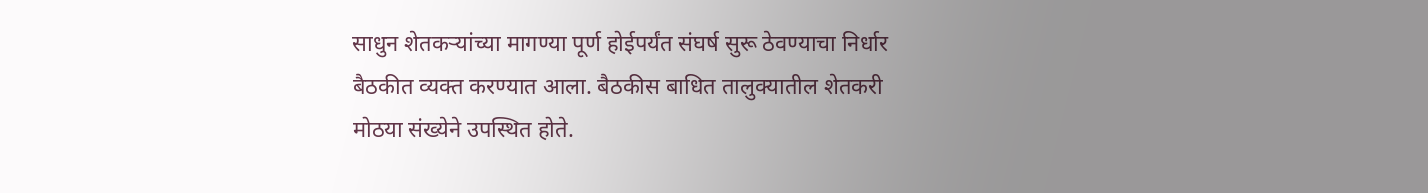साधुन शेतकऱ्यांच्या मागण्या पूर्ण होईपर्यंत संघर्ष सुरू ठेवण्याचा निर्धार बैठकीत व्यक्त करण्यात आला. बैठकीस बाधित तालुक्यातील शेतकरी मोठया संख्येने उपस्थित होते.